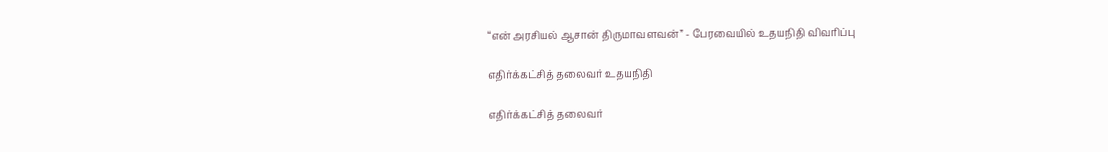“என் அரசியல் ஆசான் திருமாவளவன்” - பேரவையில் உதயநிதி விவரிப்பு

எதிர்க்கட்சித் தலைவர் உதயநிதி

எதிர்க்கட்சித் தலைவர்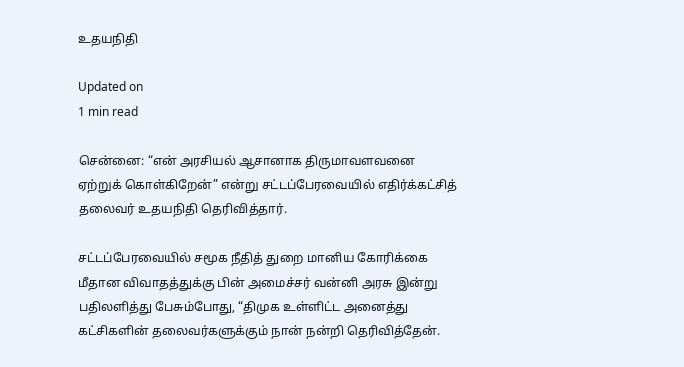உதயநிதி

Updated on
1 min read

சென்னை: “என் அரசியல் ஆசானாக திருமாவளவனை ஏற்றுக் கொள்கிறேன்” என்று சட்டப்பேரவையில் எதிர்க்கட்சித் தலைவர் உதயநிதி தெரிவித்தார்.

சட்டப்பேரவையில் சமூக நீதித் துறை மானிய கோரிக்கை மீதான விவாதத்துக்கு பின் அமைச்சர் வன்னி அரசு இன்று பதிலளித்து பேசும்போது, “திமுக உள்ளிட்ட அனைத்து கட்சிகளின் தலைவர்களுக்கும் நான் நன்றி தெரிவித்தேன்.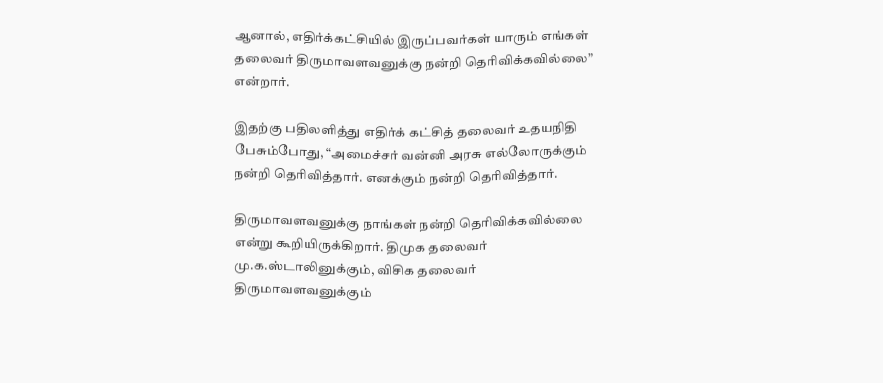ஆனால், எதிர்க்கட்சியில் இருப்பவர்கள் யாரும் எங்கள் தலைவர் திருமாவளவனுக்கு நன்றி தெரிவிக்கவில்லை” என்றார்.

இதற்கு பதிலளித்து எதிர்க் கட்சித் தலைவர் உதயநிதி பேசும்போது, “அமைச்சர் வன்னி அரசு எல்லோருக்கும் நன்றி தெரிவித்தார். எனக்கும் நன்றி தெரிவித்தார்.

திருமாவளவனுக்கு நாங்கள் நன்றி தெரிவிக்கவில்லை என்று கூறியிருக்கிறார். திமுக தலைவர் மு.க.ஸ்டாலினுக்கும், விசிக தலைவர் திருமாவளவனுக்கும்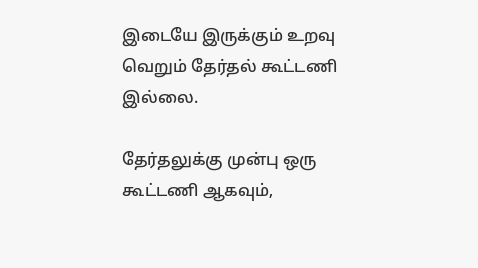இடையே இருக்கும் உறவு வெறும் தேர்தல் கூட்டணி இல்லை.

தேர்தலுக்கு முன்பு ஒரு கூட்டணி ஆகவும்,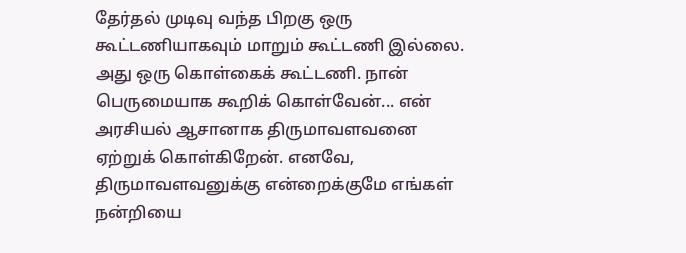தேர்தல் முடிவு வந்த பிறகு ஒரு கூட்டணியாகவும் மாறும் கூட்டணி இல்லை. அது ஒரு கொள்கைக் கூட்டணி. நான் பெருமையாக கூறிக் கொள்வேன்... என் அரசியல் ஆசானாக திருமாவளவனை ஏற்றுக் கொள்கிறேன். எனவே, திருமாவளவனுக்கு என்றைக்குமே எங்கள் நன்றியை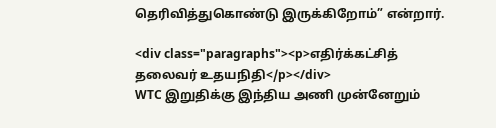தெரிவித்துகொண்டு இருக்கிறோம்” என்றார்.

<div class="paragraphs"><p>எதிர்க்கட்சித் தலைவர் உதயநிதி</p></div>
WTC இறுதிக்கு இந்திய அணி முன்னேறும்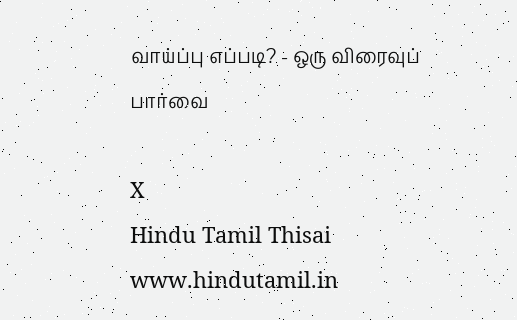வாய்ப்பு எப்படி? - ஒரு விரைவுப் பார்வை

X
Hindu Tamil Thisai
www.hindutamil.in